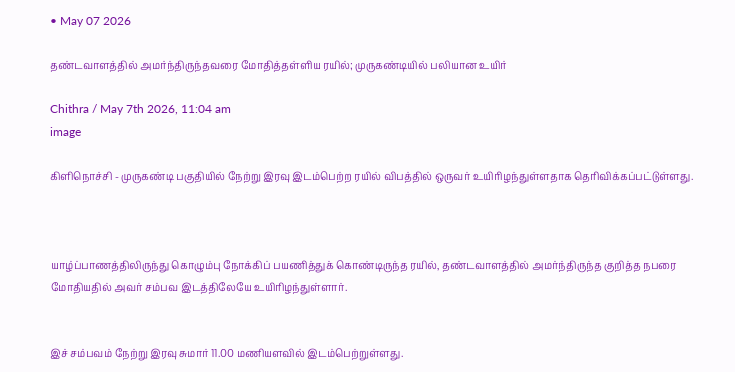• May 07 2026

தண்டவாளத்தில் அமர்ந்திருந்தவரை மோதித்தள்ளிய ரயில்; முருகண்டியில் பலியான உயிர்

Chithra / May 7th 2026, 11:04 am
image

கிளிநொச்சி - முருகண்டி பகுதியில் நேற்று இரவு இடம்பெற்ற ரயில் விபத்தில் ஒருவர் உயிரிழந்துள்ளதாக தெரிவிக்கப்பட்டுள்ளது.



யாழ்ப்பாணத்திலிருந்து கொழும்பு நோக்கிப் பயணித்துக் கொண்டிருந்த ரயில், தண்டவாளத்தில் அமர்ந்திருந்த குறித்த நபரை மோதியதில் அவர் சம்பவ இடத்திலேயே உயிரிழந்துள்ளார்.


இச் சம்பவம் நேற்று இரவு சுமார் 11.00 மணியளவில் இடம்பெற்றுள்ளது.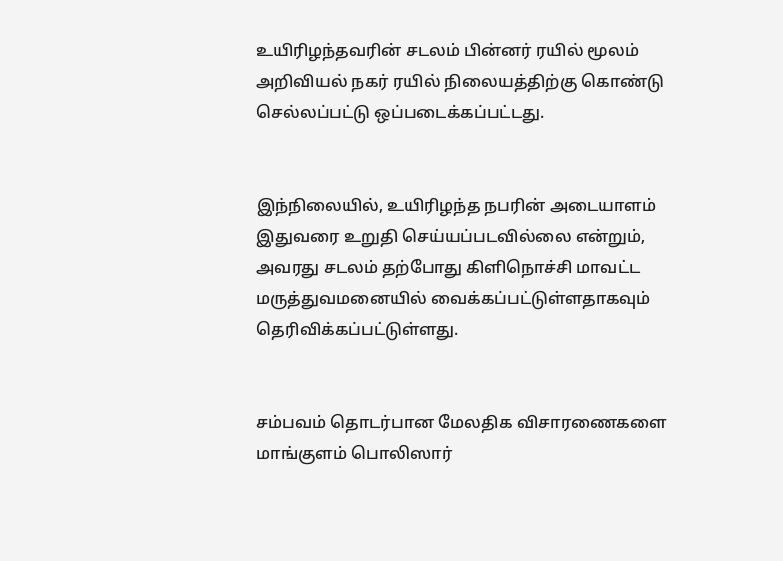உயிரிழந்தவரின் சடலம் பின்னர் ரயில் மூலம் அறிவியல் நகர் ரயில் நிலையத்திற்கு கொண்டு செல்லப்பட்டு ஒப்படைக்கப்பட்டது.


இந்நிலையில், உயிரிழந்த நபரின் அடையாளம் இதுவரை உறுதி செய்யப்படவில்லை என்றும், அவரது சடலம் தற்போது கிளிநொச்சி மாவட்ட மருத்துவமனையில் வைக்கப்பட்டுள்ளதாகவும் தெரிவிக்கப்பட்டுள்ளது.


சம்பவம் தொடர்பான மேலதிக விசாரணைகளை மாங்குளம் பொலிஸார்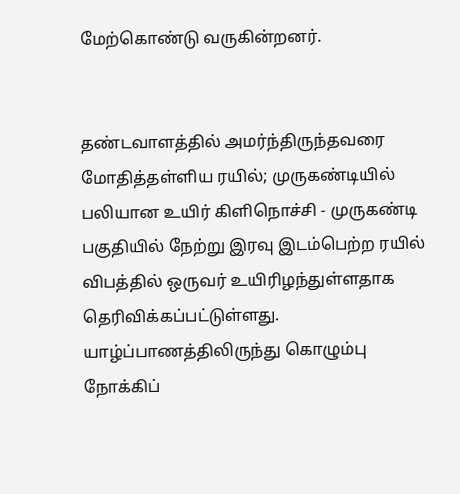மேற்கொண்டு வருகின்றனர்.


தண்டவாளத்தில் அமர்ந்திருந்தவரை மோதித்தள்ளிய ரயில்; முருகண்டியில் பலியான உயிர் கிளிநொச்சி - முருகண்டி பகுதியில் நேற்று இரவு இடம்பெற்ற ரயில் விபத்தில் ஒருவர் உயிரிழந்துள்ளதாக தெரிவிக்கப்பட்டுள்ளது. யாழ்ப்பாணத்திலிருந்து கொழும்பு நோக்கிப்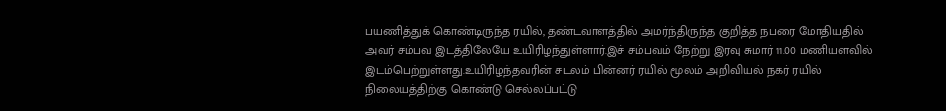பயணித்துக் கொண்டிருந்த ரயில், தண்டவாளத்தில் அமர்ந்திருந்த குறித்த நபரை மோதியதில் அவர் சம்பவ இடத்திலேயே உயிரிழந்துள்ளார்.இச் சம்பவம் நேற்று இரவு சுமார் 11.00 மணியளவில் இடம்பெற்றுள்ளது.உயிரிழந்தவரின் சடலம் பின்னர் ரயில் மூலம் அறிவியல் நகர் ரயில் நிலையத்திற்கு கொண்டு செல்லப்பட்டு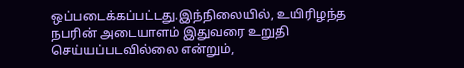ஒப்படைக்கப்பட்டது.இந்நிலையில், உயிரிழந்த நபரின் அடையாளம் இதுவரை உறுதி செய்யப்படவில்லை என்றும்,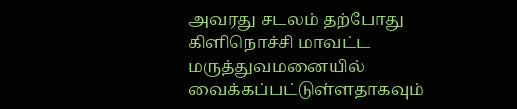அவரது சடலம் தற்போது கிளிநொச்சி மாவட்ட மருத்துவமனையில் வைக்கப்பட்டுள்ளதாகவும்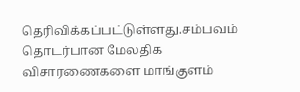தெரிவிக்கப்பட்டுள்ளது.சம்பவம் தொடர்பான மேலதிக விசாரணைகளை மாங்குளம்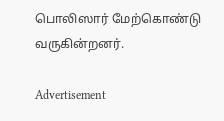பொலிஸார் மேற்கொண்டு வருகின்றனர்.

Advertisement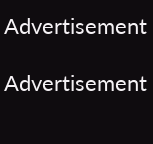Advertisement

Advertisement